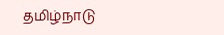தமிழ்நாடு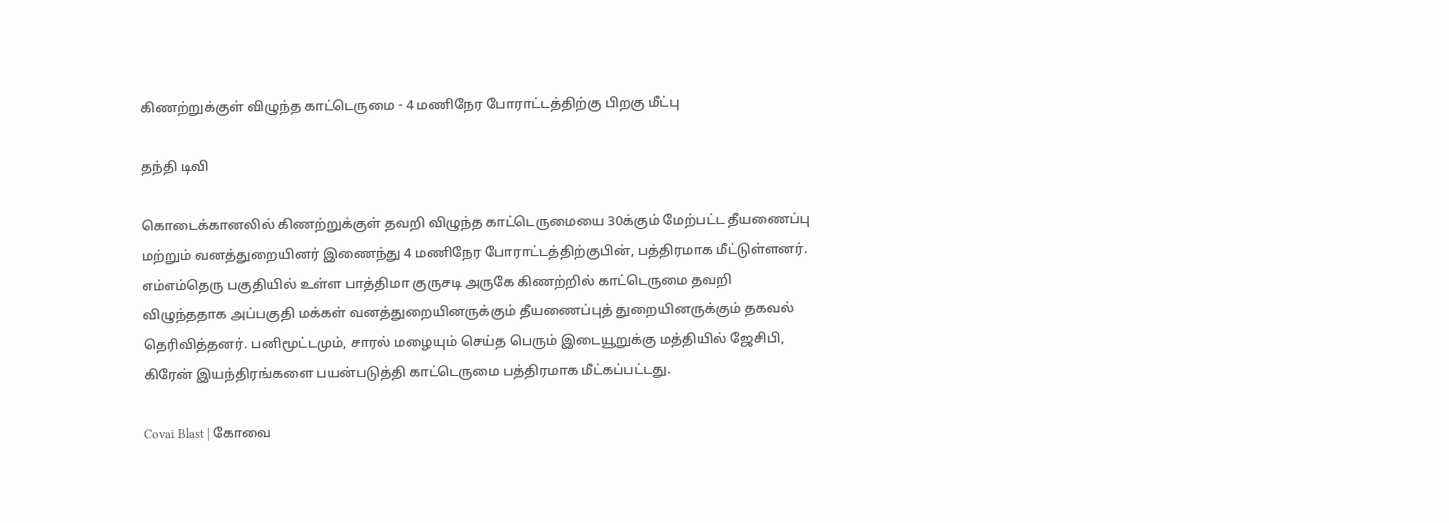கிணற்றுக்குள் விழுந்த காட்டெருமை - 4 மணிநேர போராட்டத்திற்கு பிறகு மீட்பு

தந்தி டிவி

கொடைக்கானலில் கிணற்றுக்குள் தவறி விழுந்த காட்டெருமையை 30க்கும் மேற்பட்ட தீயணைப்பு மற்றும் வனத்துறையினர் இணைந்து 4 மணிநேர போராட்டத்திற்குபின், பத்திரமாக மீட்டுள்ளனர். எம்எம்தெரு பகுதியில் உள்ள பாத்திமா குருசடி அருகே கிணற்றில் காட்டெருமை தவறி விழுந்ததாக அப்பகுதி மக்கள் வனத்துறையினருக்கும் தீயணைப்புத் துறையினருக்கும் தகவல் தெரிவித்தனர். பனிமூட்டமும், சாரல் மழையும் செய்த பெரும் இடையூறுக்கு மத்தியில் ஜேசிபி, கிரேன் இயந்திரங்களை பயன்படுத்தி காட்டெருமை பத்திரமாக மீட்கப்பட்டது.

Covai Blast | கோவை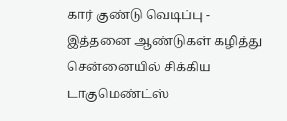கார் குண்டு வெடிப்பு - இத்தனை ஆண்டுகள் கழித்து சென்னையில் சிக்கிய டாகுமெண்ட்ஸ்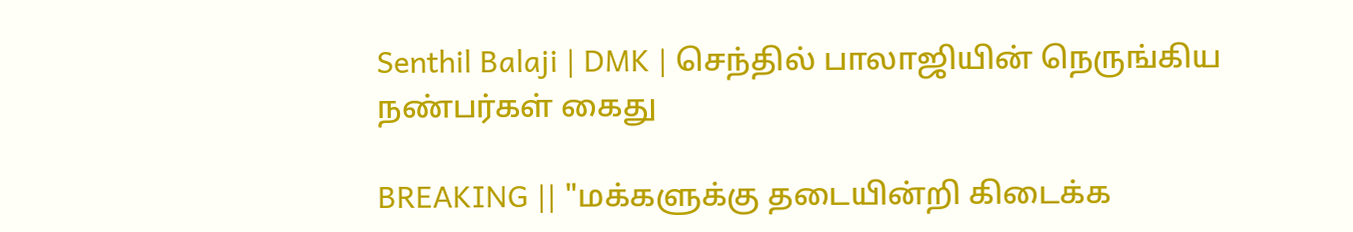Senthil Balaji | DMK | செந்தில் பாலாஜியின் நெருங்கிய நண்பர்கள் கைது

BREAKING || "மக்களுக்கு தடையின்றி கிடைக்க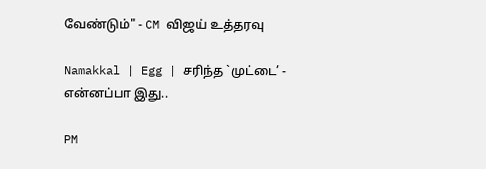வேண்டும்" - CM விஜய் உத்தரவு

Namakkal | Egg | சரிந்த `முட்டை’ - என்னப்பா இது..

PM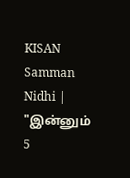KISAN Samman Nidhi | "இன்னும் 5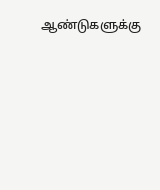ஆண்டுகளுக்கு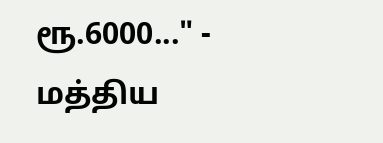ரூ.6000..." - மத்திய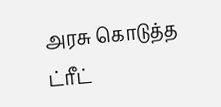அரசு கொடுத்த ட்ரீட்